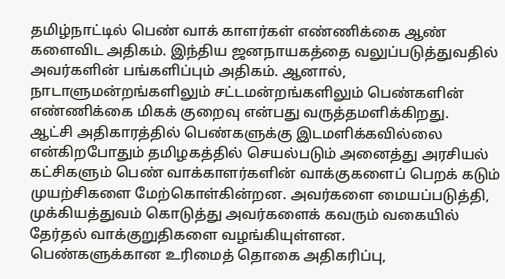தமிழ்நாட்டில் பெண் வாக் காளர்கள் எண்ணிக்கை ஆண் களைவிட அதிகம். இந்திய ஜனநாயகத்தை வலுப்படுத்துவதில் அவர்களின் பங்களிப்பும் அதிகம். ஆனால், நாடாளுமன்றங்களிலும் சட்டமன்றங்களிலும் பெண்களின் எண்ணிக்கை மிகக் குறைவு என்பது வருத்தமளிக்கிறது.
ஆட்சி அதிகாரத்தில் பெண்களுக்கு இடமளிக்கவில்லை என்கிறபோதும் தமிழகத்தில் செயல்படும் அனைத்து அரசியல் கட்சிகளும் பெண் வாக்காளர்களின் வாக்குகளைப் பெறக் கடும் முயற்சிகளை மேற்கொள்கின்றன. அவர்களை மையப்படுத்தி, முக்கியத்துவம் கொடுத்து அவர்களைக் கவரும் வகையில் தேர்தல் வாக்குறுதிகளை வழங்கியுள்ளன.
பெண்களுக்கான உரிமைத் தொகை அதிகரிப்பு,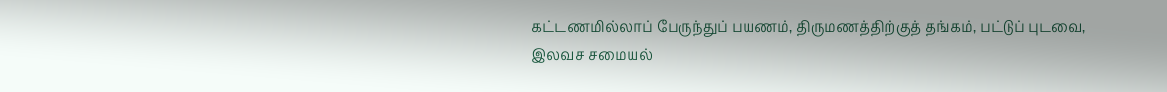கட்டணமில்லாப் பேருந்துப் பயணம், திருமணத்திற்குத் தங்கம், பட்டுப் புடவை, இலவச சமையல்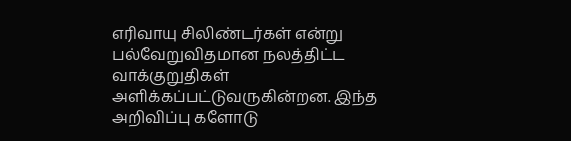எரிவாயு சிலிண்டர்கள் என்று பல்வேறுவிதமான நலத்திட்ட வாக்குறுதிகள் அளிக்கப்பட்டுவருகின்றன. இந்த அறிவிப்பு களோடு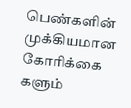பெண்களின் முக்கியமான கோரிக்கை களும்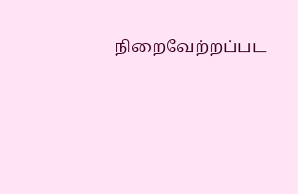நிறைவேற்றப்பட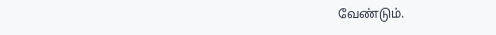வேண்டும்.